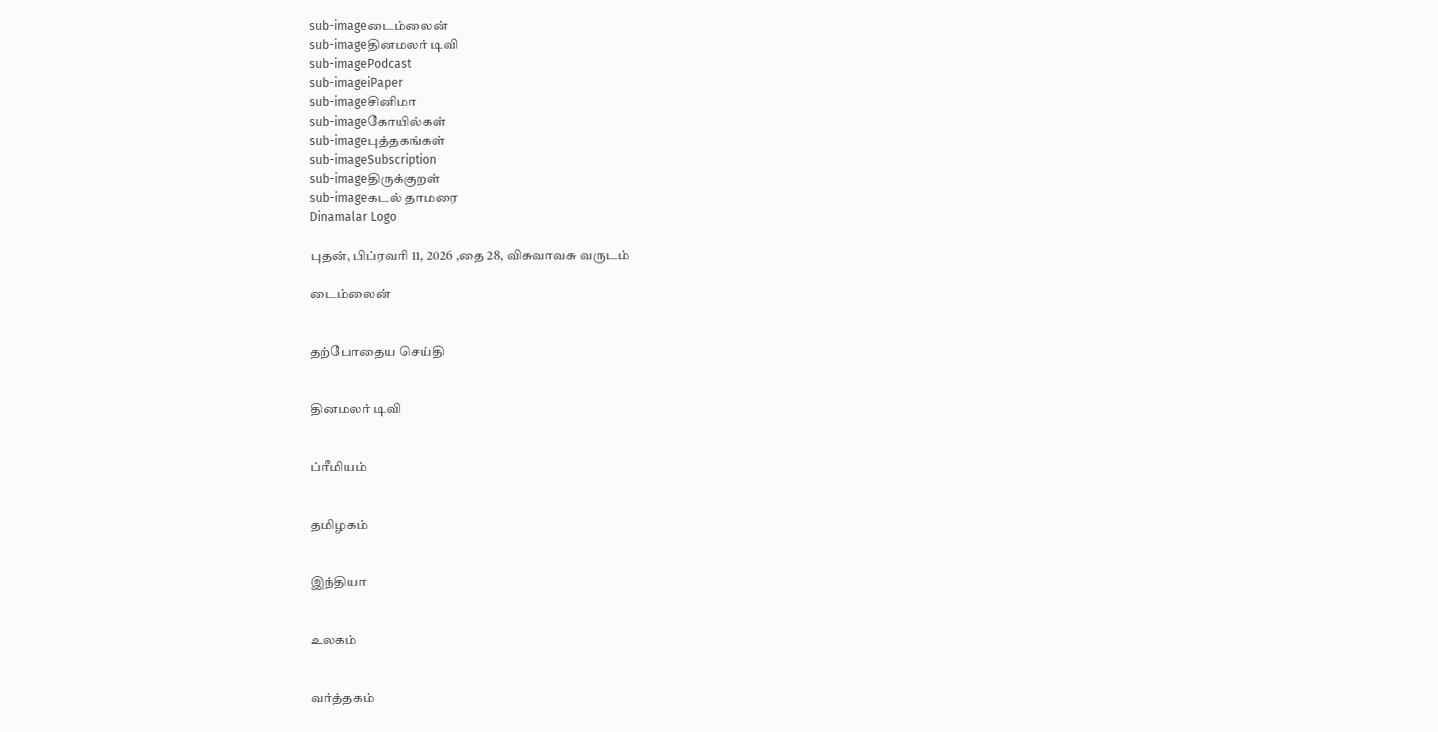sub-imageடைம்லைன்
sub-imageதினமலர் டிவி
sub-imagePodcast
sub-imageiPaper
sub-imageசினிமா
sub-imageகோயில்கள்
sub-imageபுத்தகங்கள்
sub-imageSubscription
sub-imageதிருக்குறள்
sub-imageகடல் தாமரை
Dinamalar Logo

புதன், பிப்ரவரி 11, 2026 ,தை 28, விசுவாவசு வருடம்

டைம்லைன்


தற்போதைய செய்தி


தினமலர் டிவி


ப்ரீமியம்


தமிழகம்


இந்தியா


உலகம்


வர்த்தகம்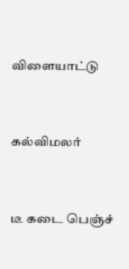விளையாட்டு


கல்விமலர்


டீ கடை பெஞ்ச்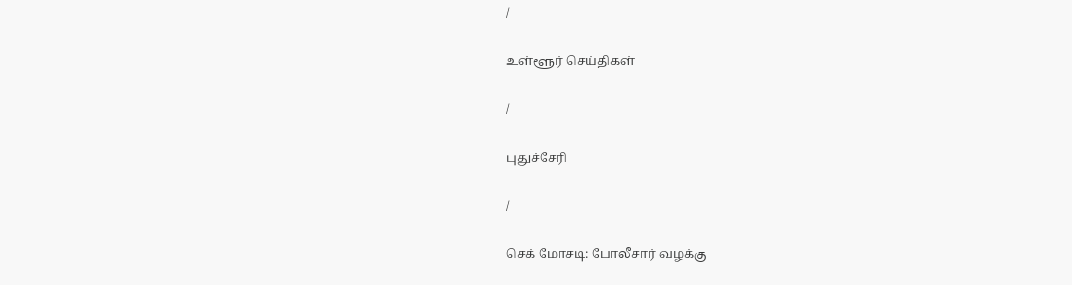/

உள்ளூர் செய்திகள்

/

புதுச்சேரி

/

செக் மோசடி: போலீசார் வழக்கு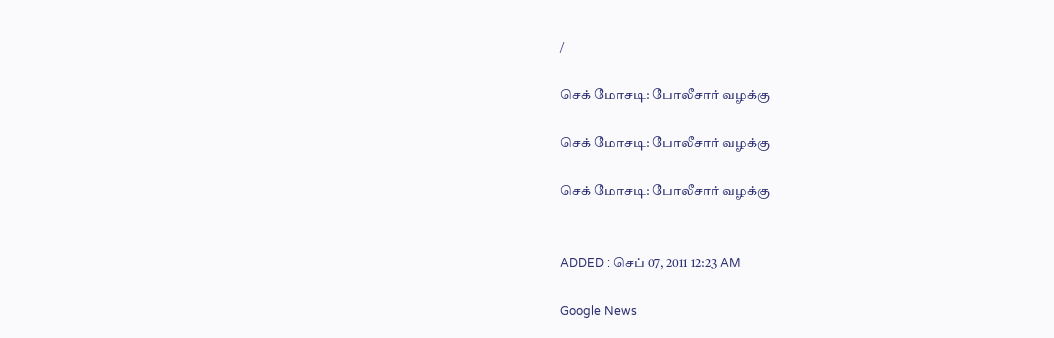/

செக் மோசடி: போலீசார் வழக்கு

செக் மோசடி: போலீசார் வழக்கு

செக் மோசடி: போலீசார் வழக்கு


ADDED : செப் 07, 2011 12:23 AM

Google News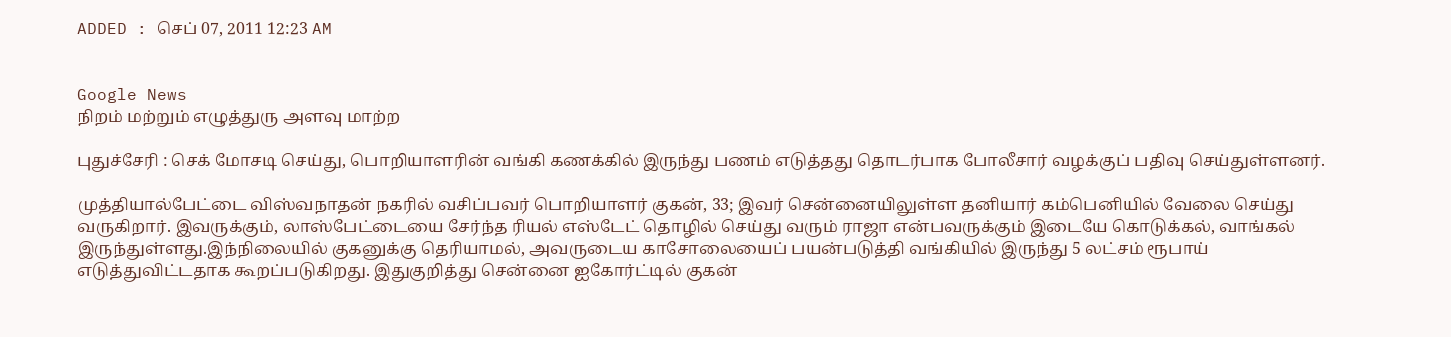ADDED : செப் 07, 2011 12:23 AM


Google News
நிறம் மற்றும் எழுத்துரு அளவு மாற்ற

புதுச்சேரி : செக் மோசடி செய்து, பொறியாளரின் வங்கி கணக்கில் இருந்து பணம் எடுத்தது தொடர்பாக போலீசார் வழக்குப் பதிவு செய்துள்ளனர்.

முத்தியால்பேட்டை விஸ்வநாதன் நகரில் வசிப்பவர் பொறியாளர் குகன், 33; இவர் சென்னையிலுள்ள தனியார் கம்பெனியில் வேலை செய்து வருகிறார். இவருக்கும், லாஸ்பேட்டையை சேர்ந்த ரியல் எஸ்டேட் தொழில் செய்து வரும் ராஜா என்பவருக்கும் இடையே கொடுக்கல், வாங்கல் இருந்துள்ளது.இந்நிலையில் குகனுக்கு தெரியாமல், அவருடைய காசோலையைப் பயன்படுத்தி வங்கியில் இருந்து 5 லட்சம் ரூபாய் எடுத்துவிட்டதாக கூறப்படுகிறது. இதுகுறித்து சென்னை ஐகோர்ட்டில் குகன்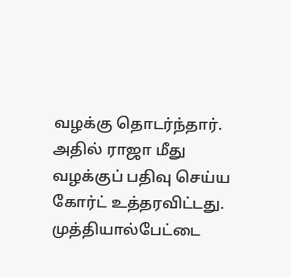வழக்கு தொடர்ந்தார். அதில் ராஜா மீது வழக்குப் பதிவு செய்ய கோர்ட் உத்தரவிட்டது. முத்தியால்பேட்டை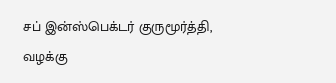சப் இன்ஸ்பெக்டர் குருமூர்த்தி, வழக்கு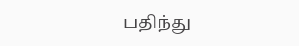பதிந்து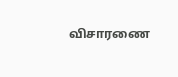விசாரணை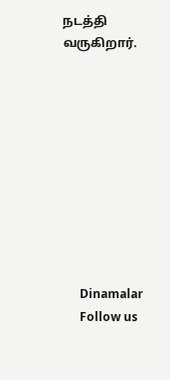நடத்தி வருகிறார்.










      Dinamalar
      Follow us